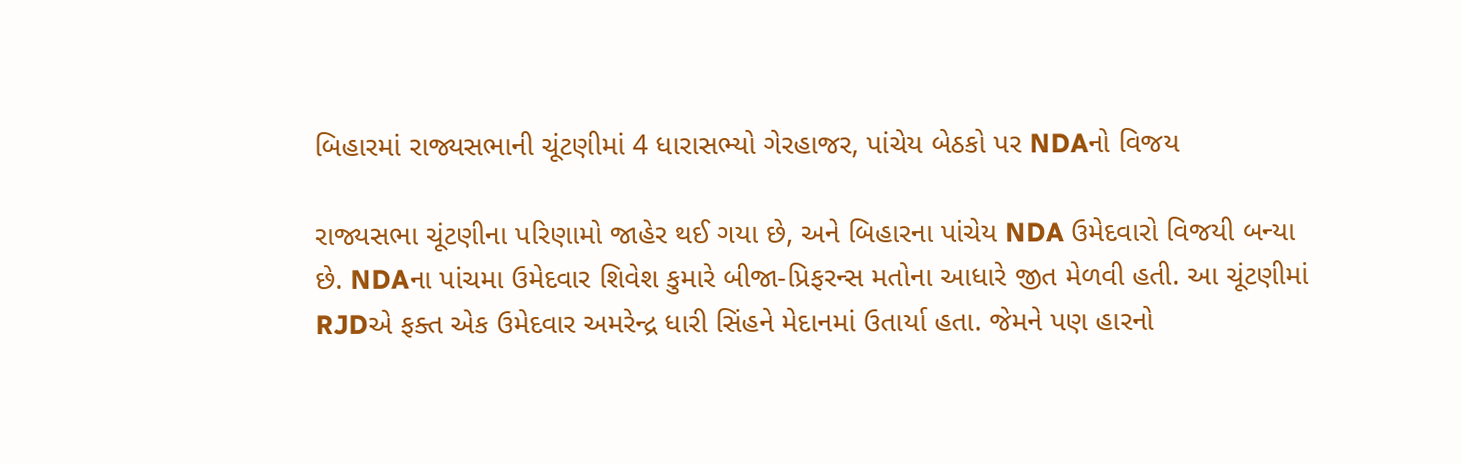બિહારમાં રાજ્યસભાની ચૂંટણીમાં 4 ધારાસભ્યો ગેરહાજર, પાંચેય બેઠકો પર NDAનો વિજય

રાજ્યસભા ચૂંટણીના પરિણામો જાહેર થઈ ગયા છે, અને બિહારના પાંચેય NDA ઉમેદવારો વિજયી બન્યા છે. NDAના પાંચમા ઉમેદવાર શિવેશ કુમારે બીજા-પ્રિફરન્સ મતોના આધારે જીત મેળવી હતી. આ ચૂંટણીમાં RJDએ ફક્ત એક ઉમેદવાર અમરેન્દ્ર ધારી સિંહને મેદાનમાં ઉતાર્યા હતા. જેમને પણ હારનો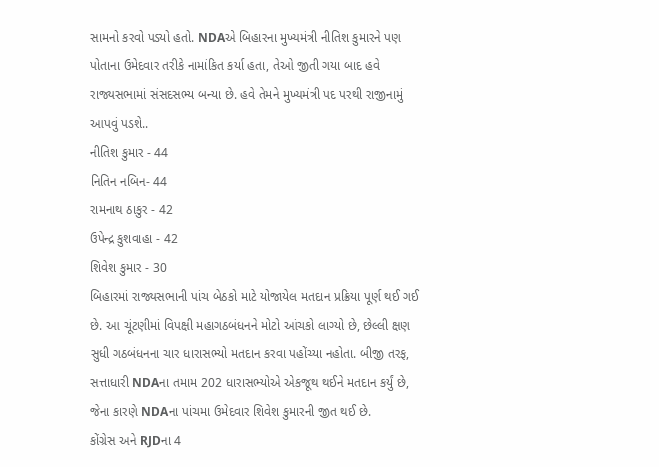સામનો કરવો પડ્યો હતો. NDAએ બિહારના મુખ્યમંત્રી નીતિશ કુમારને પણ પોતાના ઉમેદવાર તરીકે નામાંકિત કર્યા હતા, તેઓ જીતી ગયા બાદ હવે રાજ્યસભામાં સંસદસભ્ય બન્યા છે. હવે તેમને મુખ્યમંત્રી પદ પરથી રાજીનામું આપવું પડશે..
નીતિશ કુમાર - 44
નિતિન નબિન- 44
રામનાથ ઠાકુર - 42
ઉપેન્દ્ર કુશવાહા - 42
શિવેશ કુમાર - 30
બિહારમાં રાજ્યસભાની પાંચ બેઠકો માટે યોજાયેલ મતદાન પ્રક્રિયા પૂર્ણ થઈ ગઈ છે. આ ચૂંટણીમાં વિપક્ષી મહાગઠબંધનને મોટો આંચકો લાગ્યો છે, છેલ્લી ક્ષણ સુધી ગઠબંધનના ચાર ધારાસભ્યો મતદાન કરવા પહોંચ્યા નહોતા. બીજી તરફ, સત્તાધારી NDAના તમામ 202 ધારાસભ્યોએ એકજૂથ થઈને મતદાન કર્યું છે, જેના કારણે NDAના પાંચમા ઉમેદવાર શિવેશ કુમારની જીત થઈ છે.
કોંગ્રેસ અને RJDના 4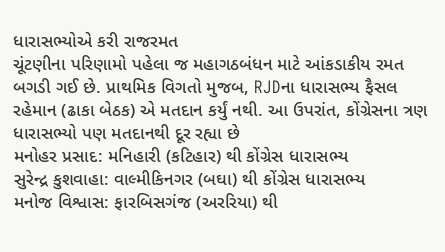ધારાસભ્યોએ કરી રાજરમત
ચૂંટણીના પરિણામો પહેલા જ મહાગઠબંધન માટે આંકડાકીય રમત બગડી ગઈ છે. પ્રાથમિક વિગતો મુજબ, RJDના ધારાસભ્ય ફૈસલ રહેમાન (ઢાકા બેઠક) એ મતદાન કર્યું નથી. આ ઉપરાંત, કોંગ્રેસના ત્રણ ધારાસભ્યો પણ મતદાનથી દૂર રહ્યા છે
મનોહર પ્રસાદ: મનિહારી (કટિહાર) થી કોંગ્રેસ ધારાસભ્ય
સુરેન્દ્ર કુશવાહા: વાલ્મીકિનગર (બઘા) થી કોંગ્રેસ ધારાસભ્ય
મનોજ વિશ્વાસ: ફારબિસગંજ (અરરિયા) થી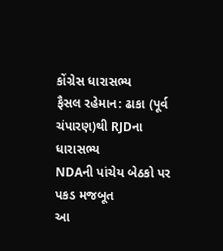કોંગ્રેસ ધારાસભ્ય
ફૈસલ રહેમાન: ઢાકા (પૂર્વ ચંપારણ)થી RJDના ધારાસભ્ય
NDAની પાંચેય બેઠકો પર પકડ મજબૂત
આ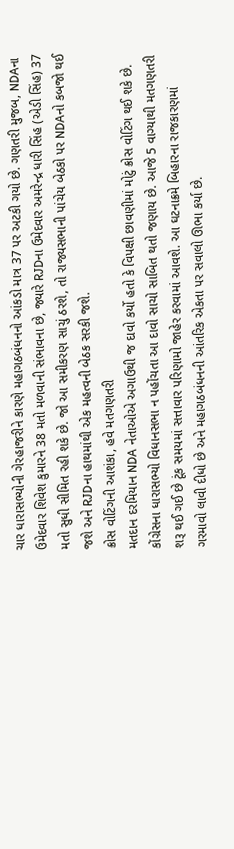ચાર ધારાસભ્યોની ગેરહાજરીને કારણે મહાગઠબંધનનો આંકડો માત્ર 37 પર અટકી ગયો છે. ગણતરી મુજબ, NDAના ઉમેદવાર શિવેશ કુમારને 38 મતો મળવાની સંભાવના છે, જ્યારે RJDના ઉમેદવાર અમરેન્દ્ર ધારી સિંહ (એડી સિંહ) 37 મતો સુધી સીમિત રહી શકે છે. જો આ સમીકરણ સાચું ઠરશે, તો રાજ્યસભાની પાંચેય બેઠકો પર NDAનો કબજો થઈ જશે અને RJDના હાથમાંથી એક મહત્વની બેઠક સરકી જશે.
ક્રોસ વોટિંગની આશંકા, હવે મતગણતરી
મતદાન દરમિયાન NDA નેતાઓએ અગાઉથી જ દાવો કર્યો હતો કે વિપક્ષી છાવણીમાં મોટું ક્રોસ વોટિંગ થઈ શકે છે. કોંગ્રેસના ધારાસભ્યો વિધાનસભા ન પહોંચતા આ દાવો સાચો સાબિત થતો જણાય છે. આજે 5 વાગ્યાથી મતગણતરી શરૂ થઈ ગઈ છે ટૂંક સમયમાં સત્તાવાર પરિણામો જાહેર કરવામાં આવશે. આ ઘટનાક્રમે બિહારના રાજકારણમાં ગરમાવો લાવી દીધો છે અને મહાગઠબંધનની આંતરિક એકતા પર સવાલો ઊભા કર્યા છે.